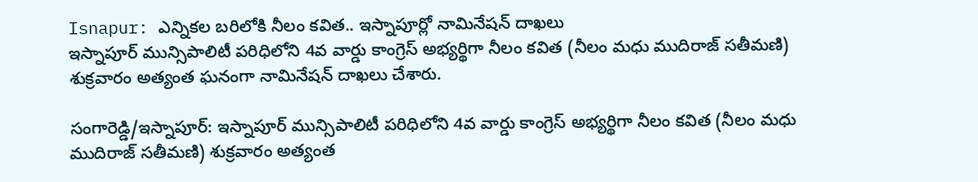Isnapur: ఎన్నికల బరిలోకి నీలం కవిత.. ఇస్నాపూర్లో నామినేషన్ దాఖలు
ఇస్నాపూర్ మున్సిపాలిటీ పరిధిలోని 4వ వార్డు కాంగ్రెస్ అభ్యర్థిగా నీలం కవిత (నీలం మధు ముదిరాజ్ సతీమణి) శుక్రవారం అత్యంత ఘనంగా నామినేషన్ దాఖలు చేశారు.

సంగారెడ్డి/ఇస్నాపూర్: ఇస్నాపూర్ మున్సిపాలిటీ పరిధిలోని 4వ వార్డు కాంగ్రెస్ అభ్యర్థిగా నీలం కవిత (నీలం మధు ముదిరాజ్ సతీమణి) శుక్రవారం అత్యంత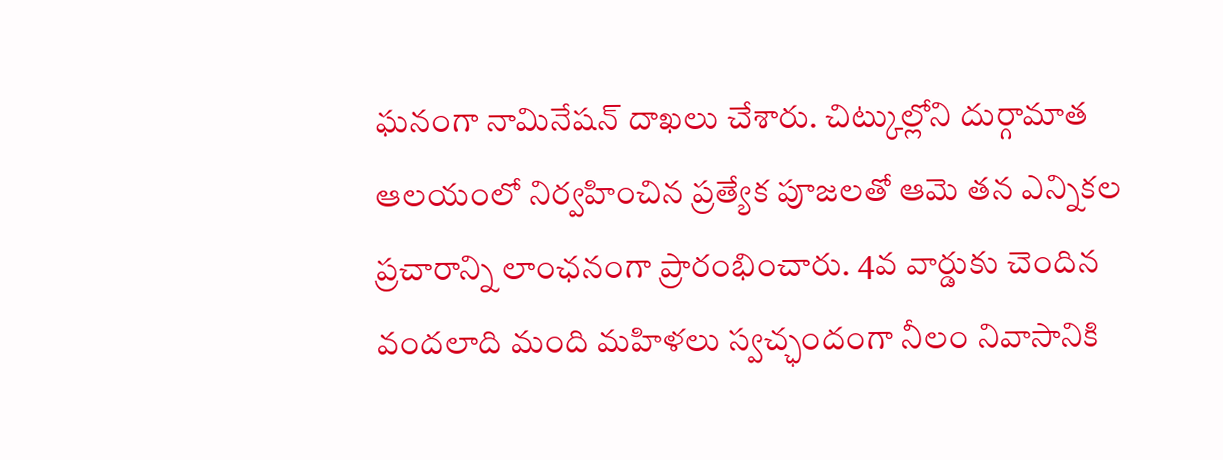ఘనంగా నామినేషన్ దాఖలు చేశారు. చిట్కుల్లోని దుర్గామాత ఆలయంలో నిర్వహించిన ప్రత్యేక పూజలతో ఆమె తన ఎన్నికల ప్రచారాన్ని లాంఛనంగా ప్రారంభించారు. 4వ వార్డుకు చెందిన వందలాది మంది మహిళలు స్వచ్ఛందంగా నీలం నివాసానికి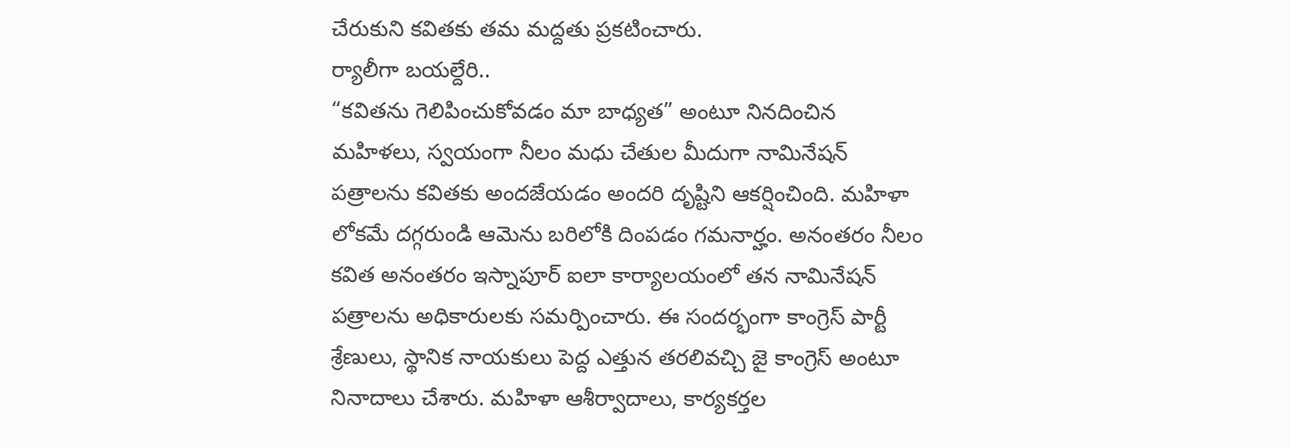చేరుకుని కవితకు తమ మద్దతు ప్రకటించారు.
ర్యాలీగా బయల్దేరి..
“కవితను గెలిపించుకోవడం మా బాధ్యత” అంటూ నినదించిన మహిళలు, స్వయంగా నీలం మధు చేతుల మీదుగా నామినేషన్ పత్రాలను కవితకు అందజేయడం అందరి దృష్టిని ఆకర్షించింది. మహిళా లోకమే దగ్గరుండి ఆమెను బరిలోకి దింపడం గమనార్హం. అనంతరం నీలం కవిత అనంతరం ఇస్నాపూర్ ఐలా కార్యాలయంలో తన నామినేషన్ పత్రాలను అధికారులకు సమర్పించారు. ఈ సందర్భంగా కాంగ్రెస్ పార్టీ శ్రేణులు, స్థానిక నాయకులు పెద్ద ఎత్తున తరలివచ్చి జై కాంగ్రెస్ అంటూ నినాదాలు చేశారు. మహిళా ఆశీర్వాదాలు, కార్యకర్తల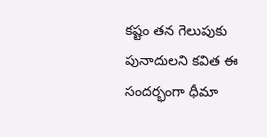కష్టం తన గెలుపుకు పునాదులని కవిత ఈ సందర్భంగా ధీమా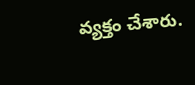వ్యక్తం చేశారు.